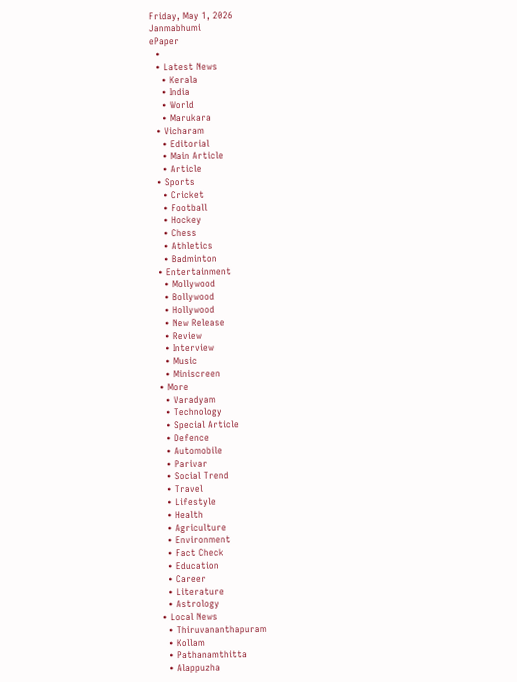Friday, May 1, 2026
Janmabhumi
ePaper
  •
  • Latest News
    • Kerala
    • India
    • World
    • Marukara
  • Vicharam
    • Editorial
    • Main Article
    • Article
  • Sports
    • Cricket
    • Football
    • Hockey
    • Chess
    • Athletics
    • Badminton
  • Entertainment
    • Mollywood
    • Bollywood
    • Hollywood
    • New Release
    • Review
    • Interview
    • Music
    • Miniscreen
  • More
    • Varadyam
    • Technology
    • Special Article
    • Defence
    • Automobile
    • Parivar
    • Social Trend
    • Travel
    • Lifestyle
    • Health
    • Agriculture
    • Environment
    • Fact Check
    • Education
    • Career
    • Literature
    • Astrology
  • Local News
    • Thiruvananthapuram
    • Kollam
    • Pathanamthitta
    • Alappuzha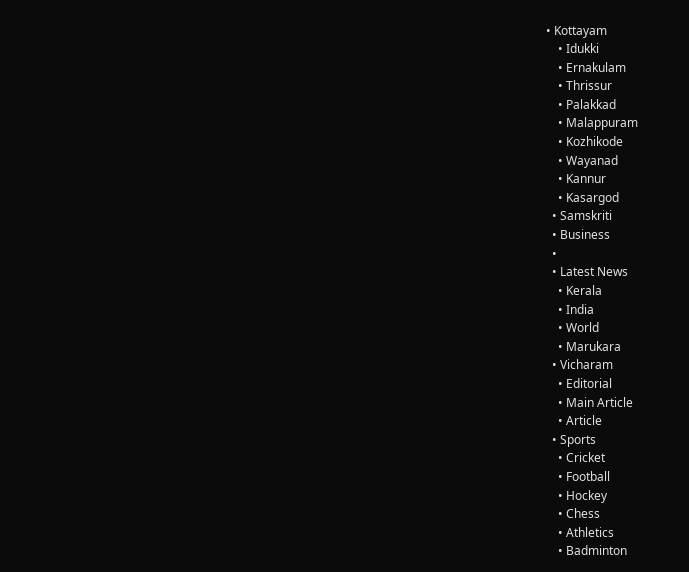• Kottayam
    • Idukki
    • Ernakulam
    • Thrissur
    • Palakkad
    • Malappuram
    • Kozhikode
    • Wayanad
    • Kannur
    • Kasargod
  • Samskriti
  • Business
  •
  • Latest News
    • Kerala
    • India
    • World
    • Marukara
  • Vicharam
    • Editorial
    • Main Article
    • Article
  • Sports
    • Cricket
    • Football
    • Hockey
    • Chess
    • Athletics
    • Badminton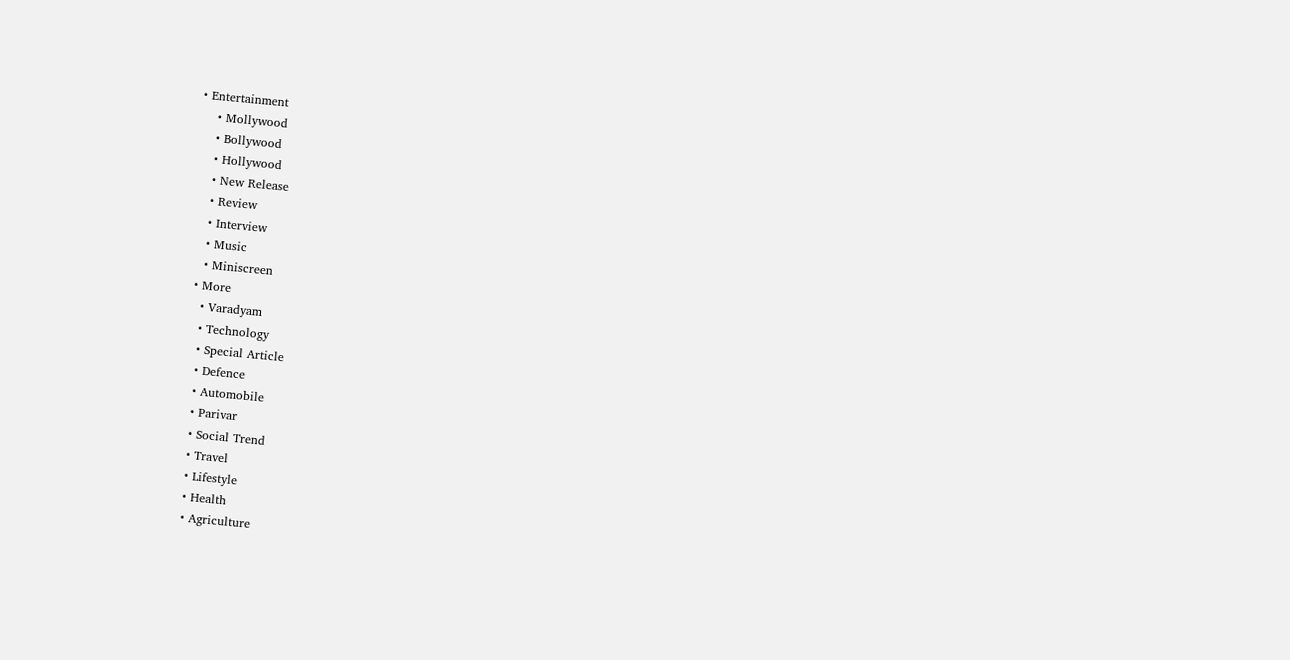• Entertainment
    • Mollywood
    • Bollywood
    • Hollywood
    • New Release
    • Review
    • Interview
    • Music
    • Miniscreen
  • More
    • Varadyam
    • Technology
    • Special Article
    • Defence
    • Automobile
    • Parivar
    • Social Trend
    • Travel
    • Lifestyle
    • Health
    • Agriculture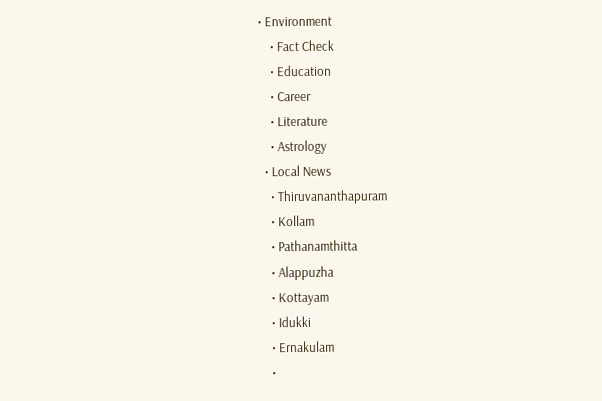• Environment
    • Fact Check
    • Education
    • Career
    • Literature
    • Astrology
  • Local News
    • Thiruvananthapuram
    • Kollam
    • Pathanamthitta
    • Alappuzha
    • Kottayam
    • Idukki
    • Ernakulam
    •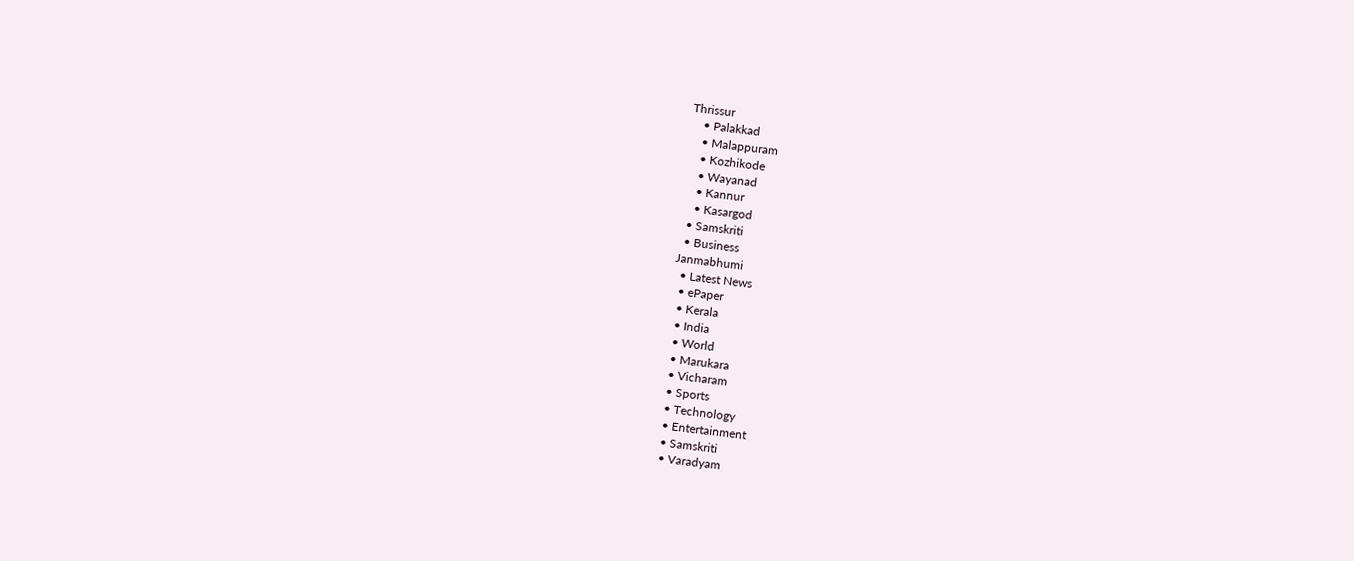Thrissur
    • Palakkad
    • Malappuram
    • Kozhikode
    • Wayanad
    • Kannur
    • Kasargod
  • Samskriti
  • Business
Janmabhumi
  • Latest News
  • ePaper
  • Kerala
  • India
  • World
  • Marukara
  • Vicharam
  • Sports
  • Technology
  • Entertainment
  • Samskriti
  • Varadyam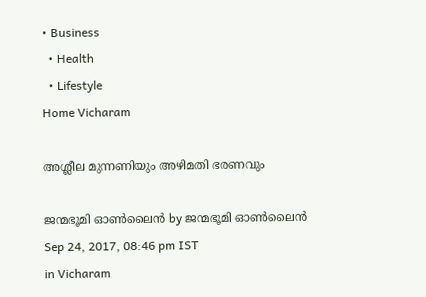• Business
  • Health
  • Lifestyle
Home Vicharam

അശ്ലീല മുന്നണിയും അഴിമതി ഭരണവും

ജന്മഭൂമി ഓണ്‍ലൈന്‍ by ജന്മഭൂമി ഓണ്‍ലൈന്‍
Sep 24, 2017, 08:46 pm IST
in Vicharam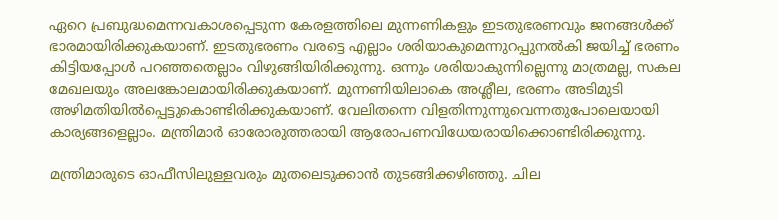ഏറെ പ്രബുദ്ധമെന്നവകാശപ്പെടുന്ന കേരളത്തിലെ മുന്നണികളും ഇടതുഭരണവും ജനങ്ങള്‍ക്ക് ഭാരമായിരിക്കുകയാണ്. ഇടതുഭരണം വരട്ടെ എല്ലാം ശരിയാകുമെന്നുറപ്പുനല്‍കി ജയിച്ച് ഭരണം കിട്ടിയപ്പോള്‍ പറഞ്ഞതെല്ലാം വിഴുങ്ങിയിരിക്കുന്നു. ഒന്നും ശരിയാകുന്നില്ലെന്നു മാത്രമല്ല, സകല മേഖലയും അലങ്കോലമായിരിക്കുകയാണ്. മുന്നണിയിലാകെ അശ്ലീല, ഭരണം അടിമുടി അഴിമതിയില്‍പ്പെട്ടുകൊണ്ടിരിക്കുകയാണ്. വേലിതന്നെ വിളതിന്നുന്നുവെന്നതുപോലെയായി കാര്യങ്ങളെല്ലാം. മന്ത്രിമാര്‍ ഓരോരുത്തരായി ആരോപണവിധേയരായിക്കൊണ്ടിരിക്കുന്നു.

മന്ത്രിമാരുടെ ഓഫീസിലുള്ളവരും മുതലെടുക്കാന്‍ തുടങ്ങിക്കഴിഞ്ഞു. ചില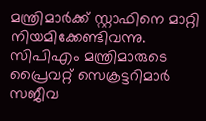മന്ത്രിമാര്‍ക്ക് സ്റ്റാഫിനെ മാറ്റി നിയമിക്കേണ്ടിവന്നു. സിപിഎം മന്ത്രിമാരുടെ പ്രൈവറ്റ് സെക്രട്ടറിമാര്‍ സജീവ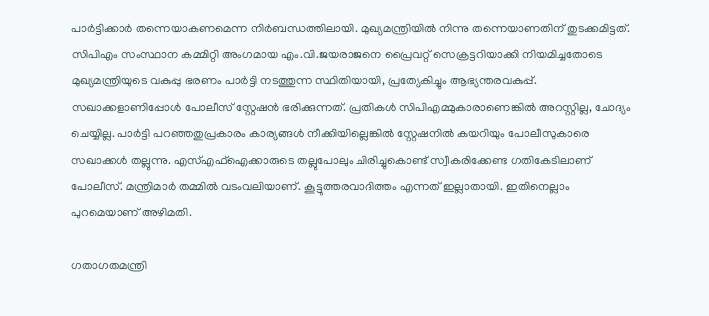പാര്‍ട്ടിക്കാര്‍ തന്നെയാകണമെന്ന നിര്‍ബന്ധത്തിലായി. മുഖ്യമന്ത്രിയില്‍ നിന്നു തന്നെയാണതിന് തുടക്കമിട്ടത്. സിപിഎം സംസ്ഥാന കമ്മിറ്റി അംഗമായ എം.വി.ജയരാജനെ പ്രൈവറ്റ് സെക്രട്ടറിയാക്കി നിയമിച്ചതോടെ മുഖ്യമന്ത്രിയുടെ വകുപ്പു ഭരണം പാര്‍ട്ടി നടത്തുന്ന സ്ഥിതിയായി, പ്രത്യേകിച്ചും ആഭ്യന്തരവകുപ്പ്. സഖാക്കളാണിപ്പോള്‍ പോലീസ് സ്റ്റേഷന്‍ ഭരിക്കുന്നത്. പ്രതികള്‍ സിപിഎമ്മുകാരാണെങ്കില്‍ അറസ്റ്റില്ല, ചോദ്യം ചെയ്യില്ല. പാര്‍ട്ടി പറഞ്ഞതുപ്രകാരം കാര്യങ്ങള്‍ നീക്കിയില്ലെങ്കില്‍ സ്റ്റേഷനില്‍ കയറിയും പോലീസുകാരെ സഖാക്കള്‍ തല്ലുന്നു. എസ്എഫ്‌ഐക്കാരുടെ തല്ലുപോലും ചിരിച്ചുകൊണ്ട് സ്വീകരിക്കേണ്ട ഗതികേടിലാണ് പോലീസ്. മന്ത്രിമാര്‍ തമ്മില്‍ വടംവലിയാണ്. കൂട്ടുത്തരവാദിത്തം എന്നത് ഇല്ലാതായി. ഇതിനെല്ലാം പുറമെയാണ് അഴിമതി.

ഗതാഗതമന്ത്രി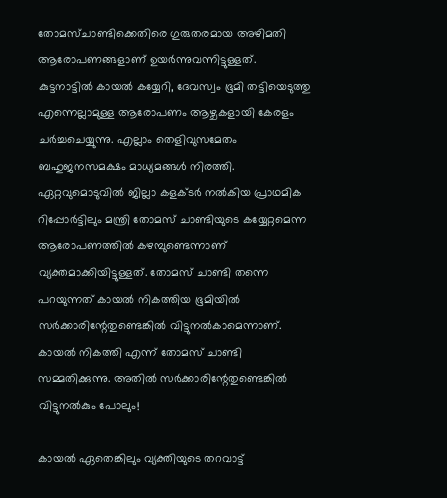തോമസ്ചാണ്ടിക്കെതിരെ ഗുരുതരമായ അഴിമതി ആരോപണങ്ങളാണ് ഉയര്‍ന്നുവന്നിട്ടുള്ളത്. കുട്ടനാട്ടില്‍ കായല്‍ കയ്യേറി, ദേവസ്വം ഭൂമി തട്ടിയെടുത്തു എന്നെല്ലാമുള്ള ആരോപണം ആഴ്ചകളായി കേരളം ചര്‍ച്ചചെയ്യുന്നു. എല്ലാം തെളിവുസമേതം ബഹുജനസമക്ഷം മാധ്യമങ്ങള്‍ നിരത്തി. ഏറ്റവുമൊടുവില്‍ ജില്ലാ കളക്ടര്‍ നല്‍കിയ പ്രാഥമിക റിപ്പോര്‍ട്ടിലും മന്ത്രി തോമസ് ചാണ്ടിയുടെ കയ്യേറ്റമെന്ന ആരോപണത്തില്‍ കഴമ്പുണ്ടെന്നാണ് വ്യക്തമാക്കിയിട്ടുള്ളത്. തോമസ് ചാണ്ടി തന്നെ പറയുന്നത് കായല്‍ നികത്തിയ ഭൂമിയില്‍ സര്‍ക്കാരിന്റേതുണ്ടെങ്കില്‍ വിട്ടുനല്‍കാമെന്നാണ്. കായല്‍ നികത്തി എന്ന് തോമസ് ചാണ്ടി സമ്മതിക്കുന്നു. അതില്‍ സര്‍ക്കാരിന്റേതുണ്ടെങ്കില്‍ വിട്ടുനല്‍കും പോലും!

കായല്‍ ഏതെങ്കിലും വ്യക്തിയുടെ തറവാട്ട്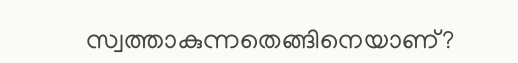സ്വത്താകുന്നതെങ്ങിനെയാണ്?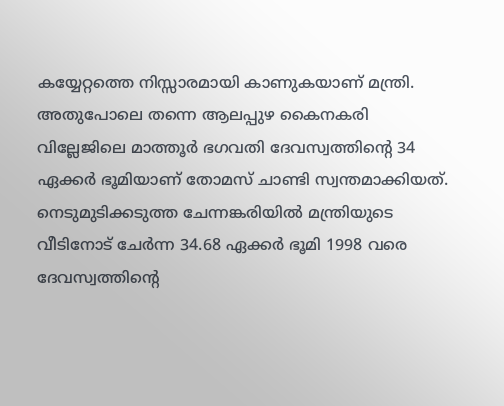കയ്യേറ്റത്തെ നിസ്സാരമായി കാണുകയാണ് മന്ത്രി. അതുപോലെ തന്നെ ആലപ്പുഴ കൈനകരി വില്ലേജിലെ മാത്തൂര്‍ ഭഗവതി ദേവസ്വത്തിന്റെ 34 ഏക്കര്‍ ഭൂമിയാണ് തോമസ് ചാണ്ടി സ്വന്തമാക്കിയത്. നെടുമുടിക്കടുത്ത ചേന്നങ്കരിയില്‍ മന്ത്രിയുടെ വീടിനോട് ചേര്‍ന്ന 34.68 ഏക്കര്‍ ഭൂമി 1998 വരെ ദേവസ്വത്തിന്റെ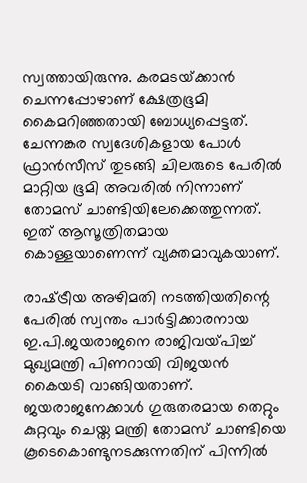സ്വത്തായിരുന്നു. കരമടയ്‌ക്കാന്‍ ചെന്നപ്പോഴാണ് ക്ഷേത്രഭൂമി കൈമറിഞ്ഞതായി ബോധ്യപ്പെട്ടത്. ചേന്നങ്കര സ്വദേശികളായ പോള്‍ ഫ്രാന്‍സീസ് തുടങ്ങി ചിലരുടെ പേരില്‍ മാറ്റിയ ഭൂമി അവരില്‍ നിന്നാണ് തോമസ് ചാണ്ടിയിലേക്കെത്തുന്നത്. ഇത് ആസൂത്രിതമായ കൊള്ളയാണെന്ന് വ്യക്തമാവുകയാണ്.

രാഷ്‌ട്രീയ അഴിമതി നടത്തിയതിന്റെ പേരില്‍ സ്വന്തം പാര്‍ട്ടിക്കാരനായ ഇ.പി.ജയരാജനെ രാജിവയ്‌പിച്ച് മുഖ്യമന്ത്രി പിണറായി വിജയന്‍ കൈയടി വാങ്ങിയതാണ്. ജയരാജനേക്കാള്‍ ഗുരുതരമായ തെറ്റും കുറ്റവും ചെയ്ത മന്ത്രി തോമസ് ചാണ്ടിയെ കൂടെകൊണ്ടുനടക്കുന്നതിന് പിന്നില്‍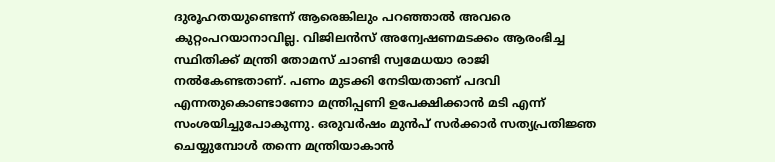ദുരൂഹതയുണ്ടെന്ന് ആരെങ്കിലും പറഞ്ഞാല്‍ അവരെ കുറ്റംപറയാനാവില്ല. വിജിലന്‍സ് അന്വേഷണമടക്കം ആരംഭിച്ച സ്ഥിതിക്ക് മന്ത്രി തോമസ് ചാണ്ടി സ്വമേധയാ രാജി നല്‍കേണ്ടതാണ്. പണം മുടക്കി നേടിയതാണ് പദവി എന്നതുകൊണ്ടാണോ മന്ത്രിപ്പണി ഉപേക്ഷിക്കാന്‍ മടി എന്ന് സംശയിച്ചുപോകുന്നു. ഒരുവര്‍ഷം മുന്‍പ് സര്‍ക്കാര്‍ സത്യപ്രതിജ്ഞ ചെയ്യുമ്പോള്‍ തന്നെ മന്ത്രിയാകാന്‍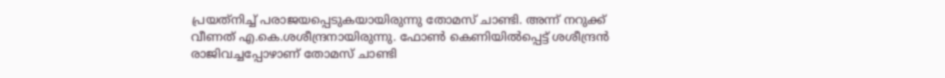പ്രയത്‌നിച്ച് പരാജയപ്പെടുകയായിരുന്നു തോമസ് ചാണ്ടി. അന്ന് നറുക്ക് വീണത് എ.കെ.ശശീന്ദ്രനായിരുന്നു. ഫോണ്‍ കെണിയില്‍പ്പെട്ട് ശശീന്ദ്രന്‍ രാജിവച്ചപ്പോഴാണ് തോമസ് ചാണ്ടി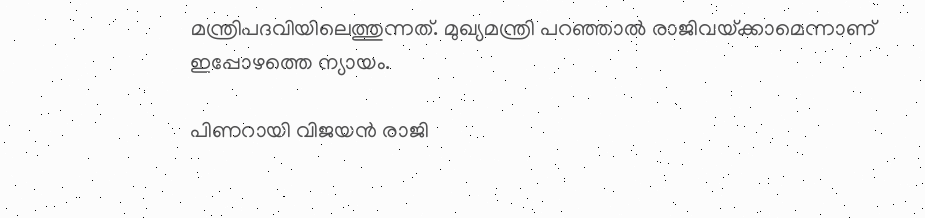മന്ത്രിപദവിയിലെത്തുന്നത്. മുഖ്യമന്ത്രി പറഞ്ഞാല്‍ രാജിവയ്‌ക്കാമെന്നാണ് ഇപ്പോഴത്തെ ന്യായം.

പിണറായി വിജയന്‍ രാജി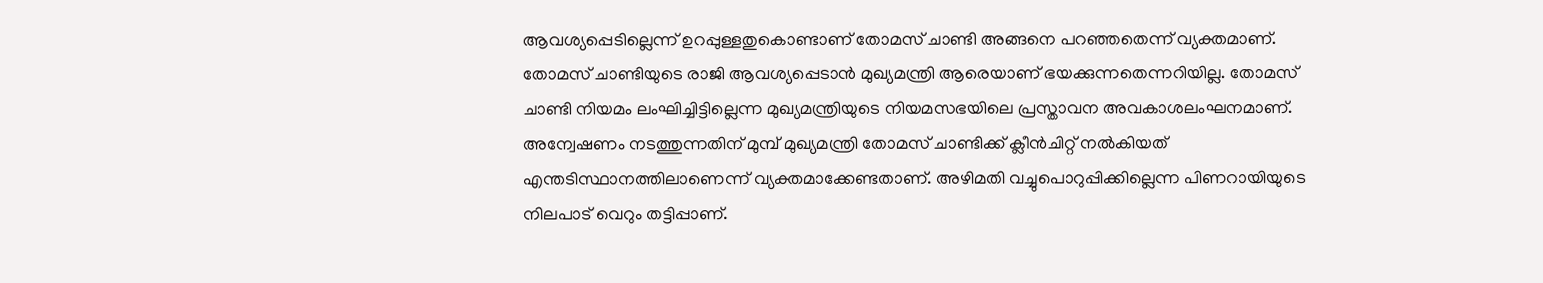ആവശ്യപ്പെടില്ലെന്ന് ഉറപ്പുള്ളതുകൊണ്ടാണ് തോമസ് ചാണ്ടി അങ്ങനെ പറഞ്ഞതെന്ന് വ്യക്തമാണ്. തോമസ് ചാണ്ടിയുടെ രാജി ആവശ്യപ്പെടാന്‍ മുഖ്യമന്ത്രി ആരെയാണ് ഭയക്കുന്നതെന്നറിയില്ല. തോമസ് ചാണ്ടി നിയമം ലംഘിച്ചിട്ടില്ലെന്ന മുഖ്യമന്ത്രിയുടെ നിയമസഭയിലെ പ്രസ്താവന അവകാശലംഘനമാണ്. അന്വേഷണം നടത്തുന്നതിന് മുമ്പ് മുഖ്യമന്ത്രി തോമസ് ചാണ്ടിക്ക് ക്ലീന്‍ചിറ്റ് നല്‍കിയത് എന്തടിസ്ഥാനത്തിലാണെന്ന് വ്യക്തമാക്കേണ്ടതാണ്. അഴിമതി വച്ചുപൊറുപ്പിക്കില്ലെന്ന പിണറായിയുടെ നിലപാട് വെറും തട്ടിപ്പാണ്.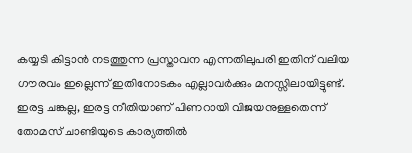കയ്യടി കിട്ടാന്‍ നടത്തുന്ന പ്രസ്താവന എന്നതിലുപരി ഇതിന് വലിയ ഗൗരവം ഇല്ലെന്ന് ഇതിനോടകം എല്ലാവര്‍ക്കും മനസ്സിലായിട്ടുണ്ട്. ഇരട്ട ചങ്കല്ല, ഇരട്ട നീതിയാണ് പിണറായി വിജയനുള്ളതെന്ന് തോമസ് ചാണ്ടിയുടെ കാര്യത്തില്‍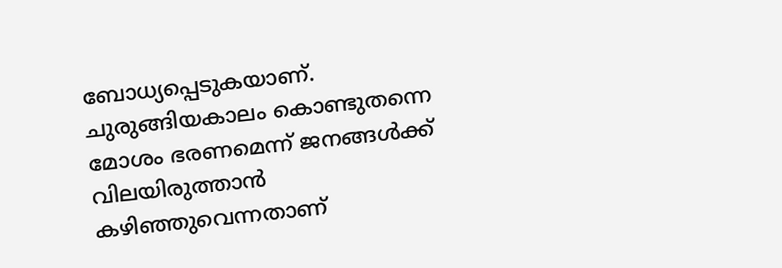ബോധ്യപ്പെടുകയാണ്. ചുരുങ്ങിയകാലം കൊണ്ടുതന്നെ മോശം ഭരണമെന്ന് ജനങ്ങള്‍ക്ക് വിലയിരുത്താന്‍ കഴിഞ്ഞുവെന്നതാണ്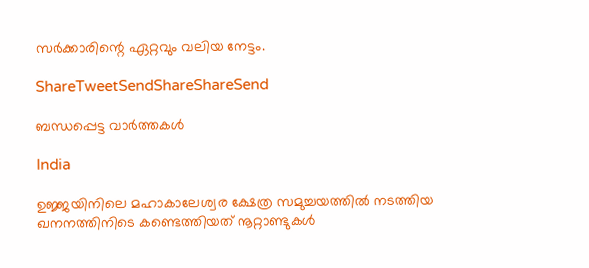സര്‍ക്കാരിന്റെ ഏറ്റവും വലിയ നേട്ടം.

ShareTweetSendShareShareSend

ബന്ധപ്പെട്ട വാര്‍ത്തകള്‍

India

ഉജ്ജയിനിലെ മഹാകാലേശ്വര ക്ഷേത്ര സമുച്ചയത്തിൽ നടത്തിയ ഖനനത്തിനിടെ കണ്ടെത്തിയത് നൂറ്റാണ്ടുകൾ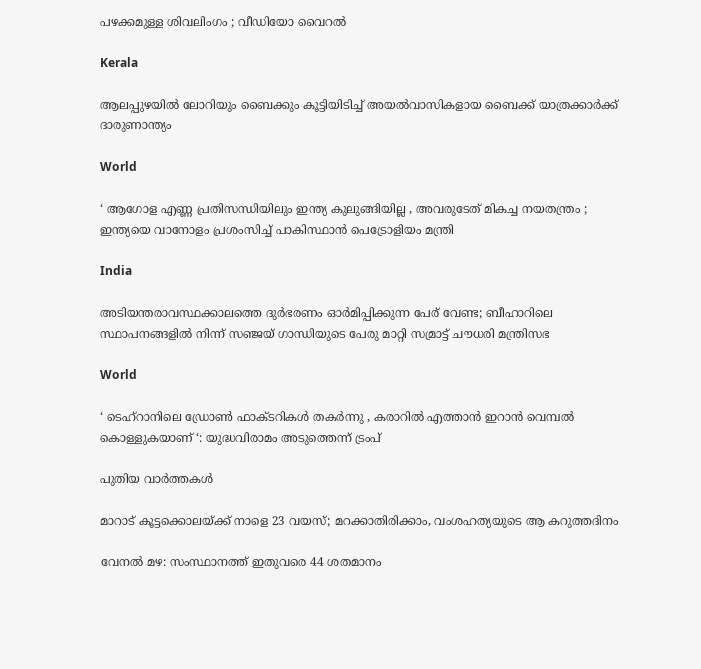പഴക്കമുള്ള ശിവലിംഗം ; വീഡിയോ വൈറൽ

Kerala

ആലപ്പുഴയിൽ ലോറിയും ബൈക്കും കൂട്ടിയിടിച്ച് അയൽവാസികളായ ബൈക്ക് യാത്രക്കാർക്ക് ദാരുണാന്ത്യം

World

‘ ആഗോള എണ്ണ പ്രതിസന്ധിയിലും ഇന്ത്യ കുലുങ്ങിയില്ല , അവരുടേത് മികച്ച നയതന്ത്രം ; ഇന്ത്യയെ വാനോളം പ്രശംസിച്ച് പാകിസ്ഥാൻ പെട്രോളിയം മന്ത്രി

India

അടിയന്തരാവസ്ഥക്കാലത്തെ ദുർഭരണം ഓർമിപ്പിക്കുന്ന പേര് വേണ്ട; ബീഹാറിലെ സ്ഥാപനങ്ങളിൽ നിന്ന് സഞ്ജയ് ഗാന്ധിയുടെ പേരു മാറ്റി സമ്രാട്ട് ചൗധരി മന്ത്രിസഭ

World

‘ ടെഹ്‌റാനിലെ ഡ്രോൺ ഫാക്ടറികൾ തകർന്നു , കരാറിൽ എത്താൻ ഇറാൻ വെമ്പൽ കൊള്ളുകയാണ് ‘: യുദ്ധവിരാമം അടുത്തെന്ന് ട്രംപ്

പുതിയ വാര്‍ത്തകള്‍

മാറാട് കൂട്ടക്കൊലയ്‌ക്ക് നാളെ 23 വയസ്; മറക്കാതിരിക്കാം, വംശഹത്യയുടെ ആ കറുത്തദിനം

വേനല്‍ മഴ: സംസ്ഥാനത്ത് ഇതുവരെ 44 ശതമാനം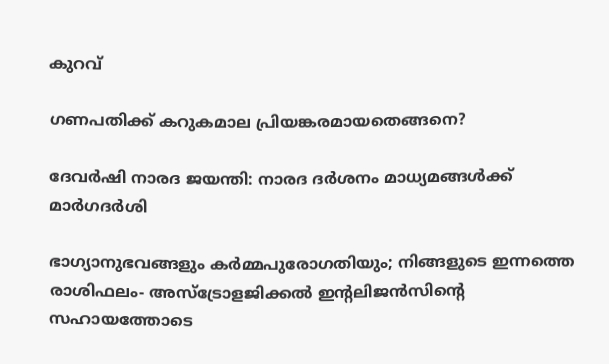കുറവ്

ഗണപതിക്ക് കറുകമാല പ്രിയങ്കരമായതെങ്ങനെ?

ദേവര്‍ഷി നാരദ ജയന്തി: നാരദ ദര്‍ശനം മാധ്യമങ്ങള്‍ക്ക് മാര്‍ഗദര്‍ശി

ഭാഗ്യാനുഭവങ്ങളും കർമ്മപുരോഗതിയും; നിങ്ങളുടെ ഇന്നത്തെ രാശിഫലം- അസ്ട്രോളജിക്കൽ ഇന്റലിജൻസിന്റെ സഹായത്തോടെ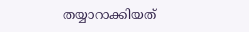തയ്യാറാക്കിയത്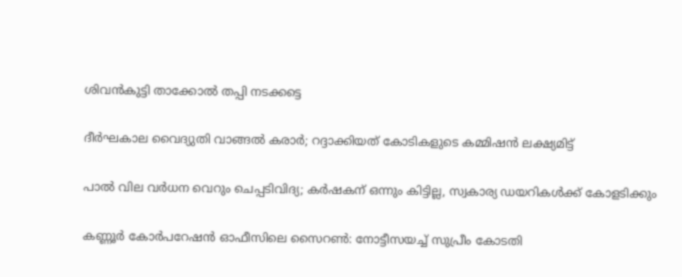ശിവന്‍കുട്ടി താക്കോല്‍ തപ്പി നടക്കട്ടെ

ദീര്‍ഘകാല വൈദ്യുതി വാങ്ങല്‍ കരാര്‍; റദ്ദാക്കിയത് കോടികളുടെ കമ്മിഷന്‍ ലക്ഷ്യമിട്ട്

പാല്‍ വില വര്‍ധന വെറും ചെപ്പടിവിദ്യ; കര്‍ഷകന് ഒന്നും കിട്ടില്ല, സ്വകാര്യ ഡയറികള്‍ക്ക് കോളടിക്കും

കണ്ണൂര്‍ കോര്‍പറേഷന്‍ ഓഫീസിലെ സൈറണ്‍: നോട്ടീസയച്ച് സുപ്രീം കോടതി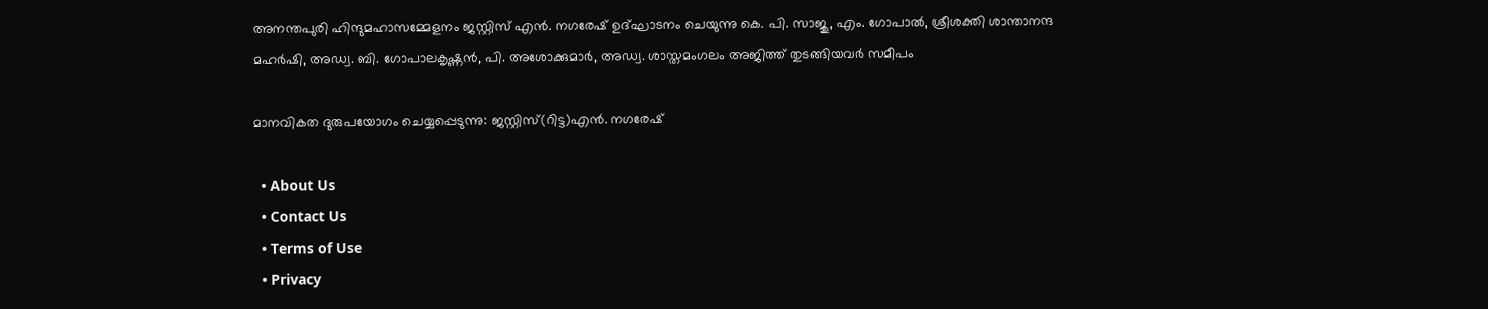അനന്തപുരി ഹിന്ദുമഹാസമ്മേളനം ജസ്റ്റിസ് എന്‍. നഗരേഷ് ഉദ്ഘാടനം ചെയുന്നു കെ. പി. സാജു, എം. ഗോപാല്‍, ശ്രീശക്തി ശാന്താനന്ദ മഹര്‍ഷി, അഡ്വ. ബി. ഗോപാലകൃഷ്ണന്‍, പി. അശോക്കുമാര്‍, അഡ്വ. ശാസ്തമംഗലം അജിത്ത് തുടങ്ങിയവര്‍ സമീപം

മാനവികത ദുരുപയോഗം ചെയ്യപ്പെടുന്നു: ജസ്റ്റിസ്(റിട്ട)എന്‍. നഗരേഷ്

  • About Us
  • Contact Us
  • Terms of Use
  • Privacy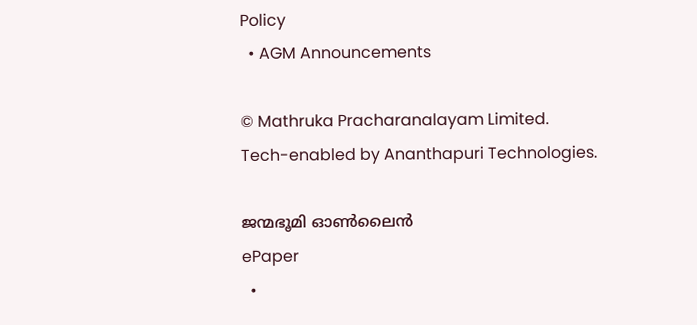Policy
  • AGM Announcements

© Mathruka Pracharanalayam Limited.
Tech-enabled by Ananthapuri Technologies.

ജന്മഭൂമി ഓണ്‍ലൈന്‍
ePaper
  •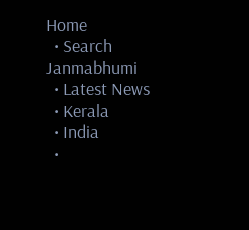Home
  • Search Janmabhumi
  • Latest News
  • Kerala
  • India
  •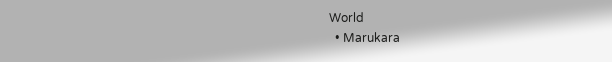World
  • Marukara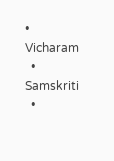• Vicharam
  • Samskriti
  •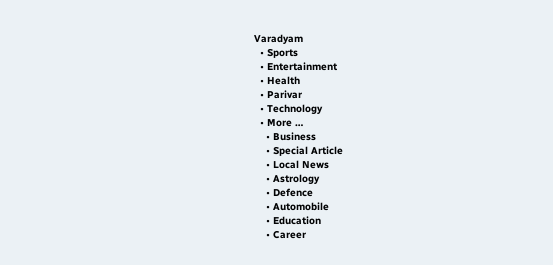Varadyam
  • Sports
  • Entertainment
  • Health
  • Parivar
  • Technology
  • More …
    • Business
    • Special Article
    • Local News
    • Astrology
    • Defence
    • Automobile
    • Education
    • Career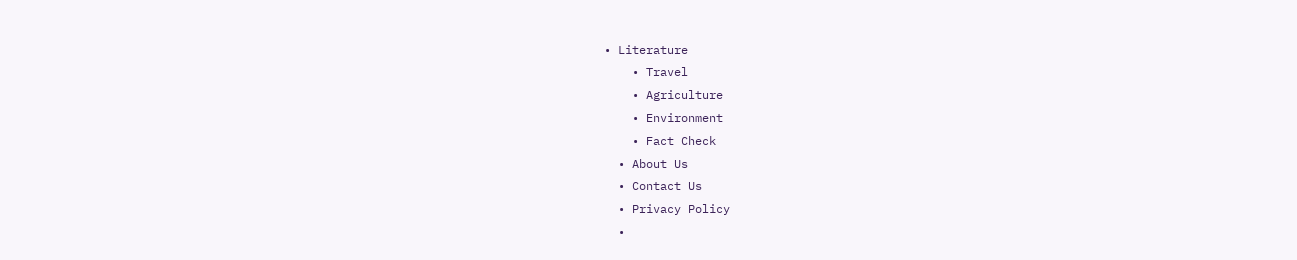• Literature
    • Travel
    • Agriculture
    • Environment
    • Fact Check
  • About Us
  • Contact Us
  • Privacy Policy
  •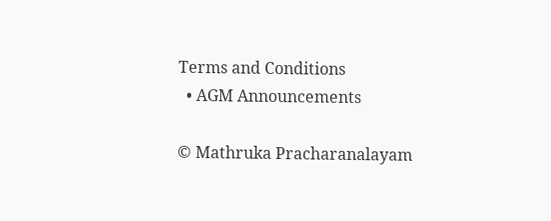Terms and Conditions
  • AGM Announcements

© Mathruka Pracharanalayam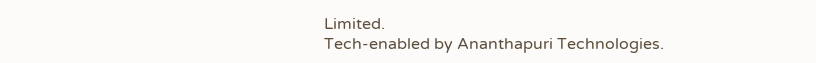Limited.
Tech-enabled by Ananthapuri Technologies.